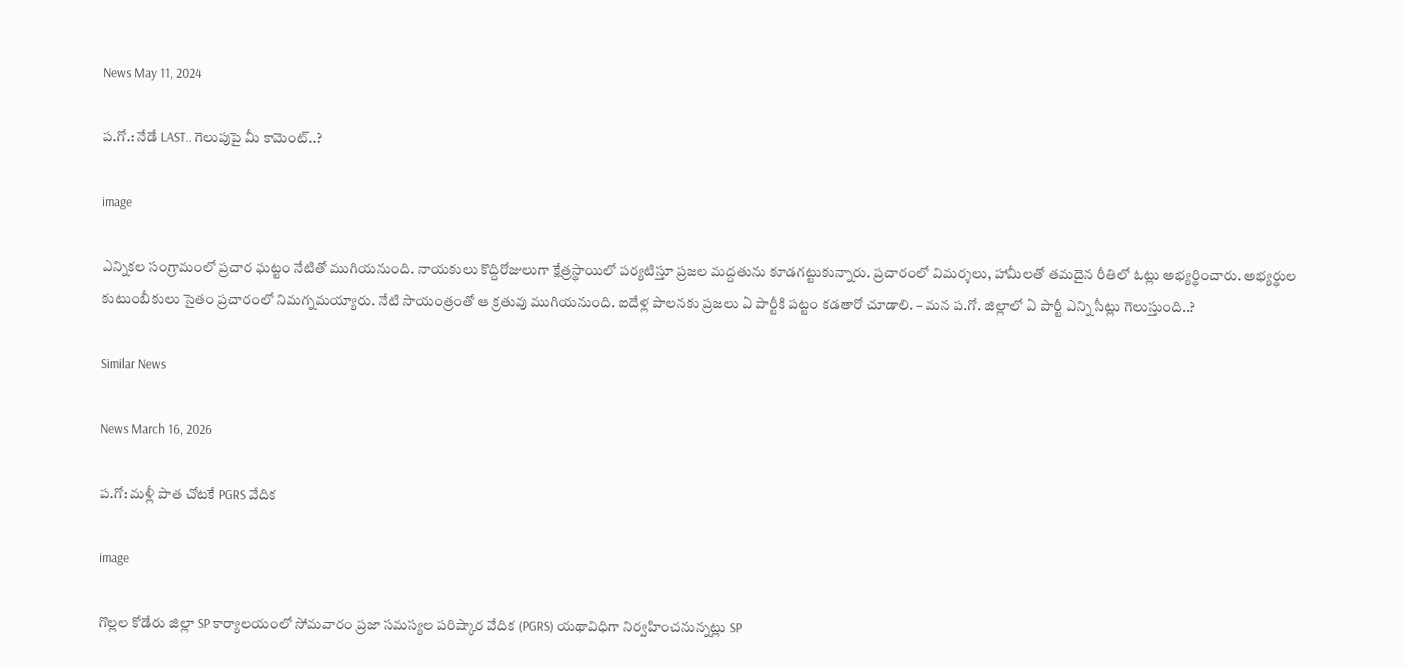News May 11, 2024

ప.గో.: నేడే LAST.. గెలుపుపై మీ కామెంట్..?

image

ఎన్నికల సంగ్రామంలో ప్రచార ఘట్టం నేటితో ముగియనుంది. నాయకులు కొద్దిరోజులుగా క్షేత్రస్థాయిలో పర్యటిస్తూ ప్రజల మద్దతును కూడగట్టుకున్నారు. ప్రచారంలో విమర్శలు, హామీలతో తమదైన రీతిలో ఓట్లు అభ్యర్థించారు. అభ్యర్థుల కుటుంబీకులు సైతం ప్రచారంలో నిమగ్నమయ్యారు. నేటి సాయంత్రంతో ఆ క్రతువు ముగియనుంది. ఐదేళ్ల పాలనకు ప్రజలు ఏ పార్టీకి పట్టం కడతారో చూడాలి. – మన ప.గో. జిల్లాలో ఏ పార్టీ ఎన్ని సీట్లు గెలుస్తుంది..?

Similar News

News March 16, 2026

ప.గో: మళ్లీ పాత చోటకే PGRS వేదిక

image

గొల్లల కోడేరు జిల్లా SP కార్యాలయంలో సోమవారం ప్రజా సమస్యల పరిష్కార వేదిక (PGRS) యథావిధిగా నిర్వహించనున్నట్లు SP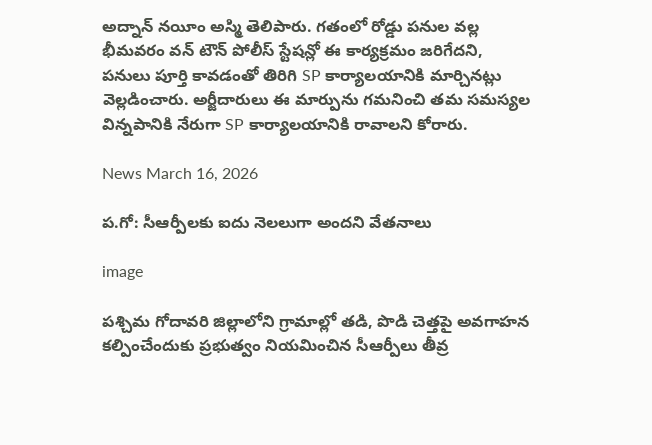అద్నాన్ నయీం అస్మి తెలిపారు. గతంలో రోడ్డు పనుల వల్ల భీమవరం వన్ టౌన్ పోలీస్ స్టేషన్లో ఈ కార్యక్రమం జరిగేదని, పనులు పూర్తి కావడంతో తిరిగి SP కార్యాలయానికి మార్చినట్లు వెల్లడించారు. అర్జీదారులు ఈ మార్పును గమనించి తమ సమస్యల విన్నపానికి నేరుగా SP కార్యాలయానికి రావాలని కోరారు.

News March 16, 2026

ప.గో: సీఆర్పీలకు ఐదు నెలలుగా అందని వేతనాలు

image

పశ్చిమ గోదావరి జిల్లాలోని గ్రామాల్లో తడి, పొడి చెత్తపై అవగాహన కల్పించేందుకు ప్రభుత్వం నియమించిన సీఆర్పీలు తీవ్ర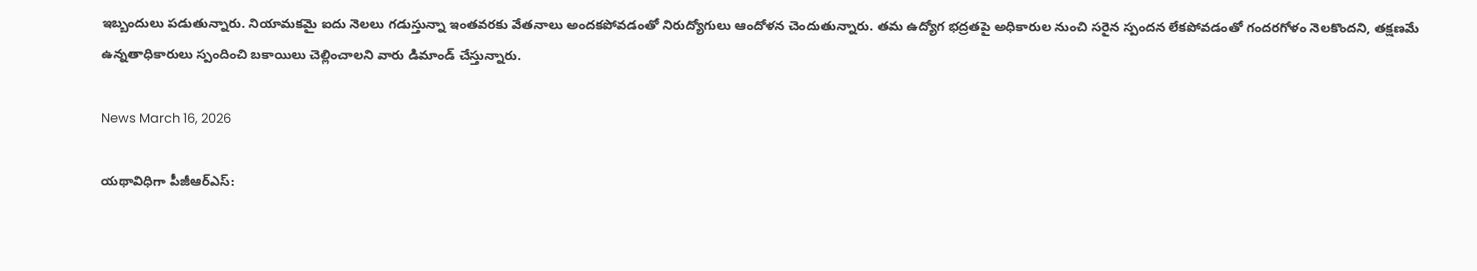ఇబ్బందులు పడుతున్నారు. నియామకమై ఐదు నెలలు గడుస్తున్నా ఇంతవరకు వేతనాలు అందకపోవడంతో నిరుద్యోగులు ఆందోళన చెందుతున్నారు. తమ ఉద్యోగ భద్రతపై అధికారుల నుంచి సరైన స్పందన లేకపోవడంతో గందరగోళం నెలకొందని, తక్షణమే ఉన్నతాధికారులు స్పందించి బకాయిలు చెల్లించాలని వారు డిమాండ్ చేస్తున్నారు.

News March 16, 2026

యథావిధిగా పీజీఆర్ఎస్: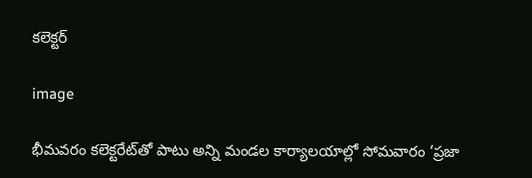కలెక్టర్

image

భీమవరం కలెక్టరేట్‌తో పాటు అన్ని మండల కార్యాలయాల్లో సోమవారం ‘ప్రజా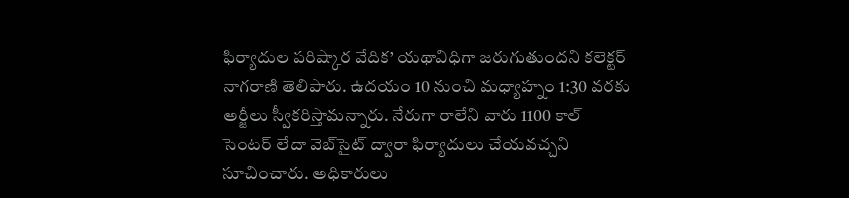ఫిర్యాదుల పరిష్కార వేదిక’ యథావిధిగా జరుగుతుందని కలెక్టర్ నాగరాణి తెలిపారు. ఉదయం 10 నుంచి మధ్యాహ్నం 1:30 వరకు అర్జీలు స్వీకరిస్తామన్నారు. నేరుగా రాలేని వారు 1100 కాల్ సెంటర్ లేదా వెబ్‌సైట్ ద్వారా ఫిర్యాదులు చేయవచ్చని సూచించారు. అధికారులు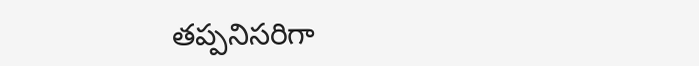తప్పనిసరిగా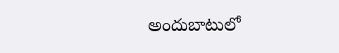అందుబాటులో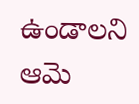ఉండాలని ఆమె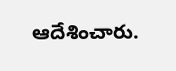ఆదేశించారు.